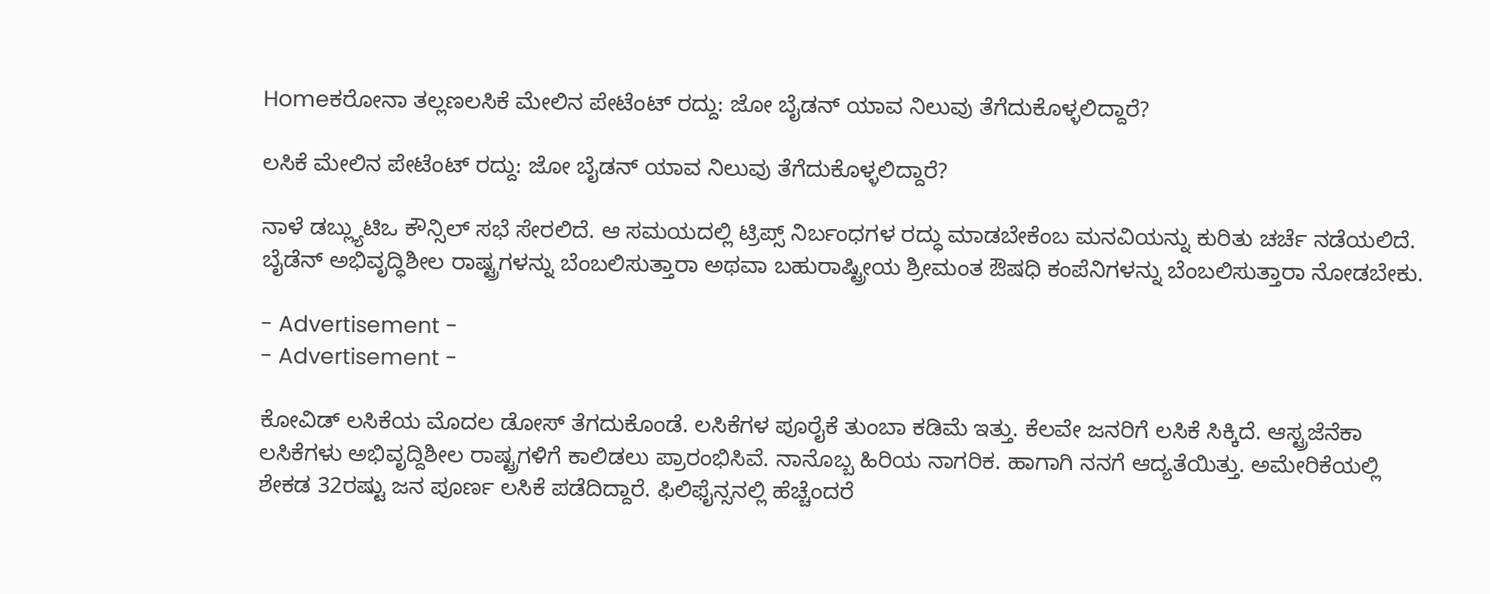Homeಕರೋನಾ ತಲ್ಲಣಲಸಿಕೆ ಮೇಲಿನ ಪೇಟೆಂಟ್ ರದ್ದು: ಜೋ ಬೈಡನ್ ಯಾವ ನಿಲುವು ತೆಗೆದುಕೊಳ್ಳಲಿದ್ದಾರೆ?

ಲಸಿಕೆ ಮೇಲಿನ ಪೇಟೆಂಟ್ ರದ್ದು: ಜೋ ಬೈಡನ್ ಯಾವ ನಿಲುವು ತೆಗೆದುಕೊಳ್ಳಲಿದ್ದಾರೆ?

ನಾಳೆ ಡಬ್ಲ್ಯುಟಿಒ ಕೌನ್ಸಿಲ್ ಸಭೆ ಸೇರಲಿದೆ. ಆ ಸಮಯದಲ್ಲಿ ಟ್ರಿಪ್ಸ್ ನಿರ್ಬಂಧಗಳ ರದ್ಧು ಮಾಡಬೇಕೆಂಬ ಮನವಿಯನ್ನು ಕುರಿತು ಚರ್ಚೆ ನಡೆಯಲಿದೆ. ಬೈಡೆನ್ ಅಭಿವೃದ್ಧಿಶೀಲ ರಾಷ್ಟ್ರಗಳನ್ನು ಬೆಂಬಲಿಸುತ್ತಾರಾ ಅಥವಾ ಬಹುರಾಷ್ಟ್ರೀಯ ಶ್ರೀಮಂತ ಔಷಧಿ ಕಂಪೆನಿಗಳನ್ನು ಬೆಂಬಲಿಸುತ್ತಾರಾ ನೋಡಬೇಕು.

- Advertisement -
- Advertisement -

ಕೋವಿಡ್ ಲಸಿಕೆಯ ಮೊದಲ ಡೋಸ್ ತೆಗದುಕೊಂಡೆ. ಲಸಿಕೆಗಳ ಪೂರೈಕೆ ತುಂಬಾ ಕಡಿಮೆ ಇತ್ತು. ಕೆಲವೇ ಜನರಿಗೆ ಲಸಿಕೆ ಸಿಕ್ಕಿದೆ. ಆಸ್ಟ್ರಜೆನೆಕಾ ಲಸಿಕೆಗಳು ಅಭಿವೃದ್ದಿಶೀಲ ರಾಷ್ಟ್ರಗಳಿಗೆ ಕಾಲಿಡಲು ಪ್ರಾರಂಭಿಸಿವೆ. ನಾನೊಬ್ಬ ಹಿರಿಯ ನಾಗರಿಕ. ಹಾಗಾಗಿ ನನಗೆ ಆದ್ಯತೆಯಿತ್ತು. ಅಮೇರಿಕೆಯಲ್ಲಿ ಶೇಕಡ 32ರಷ್ಟು ಜನ ಪೂರ್ಣ ಲಸಿಕೆ ಪಡೆದಿದ್ದಾರೆ. ಫಿಲಿಫೈನ್ಸನಲ್ಲಿ ಹೆಚ್ಚೆಂದರೆ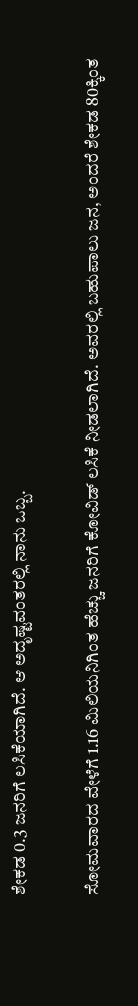ಶೇಕಡ 0.3 ಜನರಿಗೆ ಲಸಿಕೆಯಾಗಿದೆ. ಆ ಅದೃಷ್ಟವಂತರಲ್ಲಿ ನಾನು ಒಬ್ಬ.

ಸೋಮವಾರದ ವೇಳೆಗೆ 1.16 ಮಿಲಿಯನಿಗಿಂತ ಹೆಚ್ಚು ಜನರಿಗೆ ಕೋವಿಡ್ ಲಸಿಕೆ ನೀಡಲಾಗಿದೆ. ಅವರಲ್ಲಿ ಬಹುಪಾಲು ಜನ, ಅಂದರೆ ಶೇಕಡ 80ಕ್ಕಿಂತ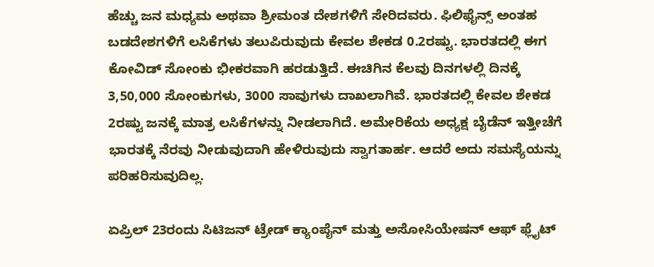ಹೆಚ್ಚು ಜನ ಮಧ್ಯಮ ಅಥವಾ ಶ್ರೀಮಂತ ದೇಶಗಳಿಗೆ ಸೇರಿದವರು. ಫಿಲಿಫೈನ್ಸ್ ಅಂತಹ ಬಡದೇಶಗಳಿಗೆ ಲಸಿಕೆಗಳು ತಲುಪಿರುವುದು ಕೇವಲ ಶೇಕಡ 0.2ರಷ್ಟು. ಭಾರತದಲ್ಲಿ ಈಗ ಕೋವಿಡ್ ಸೋಂಕು ಭೀಕರವಾಗಿ ಹರಡುತ್ತಿದೆ. ಈಚಿಗಿನ ಕೆಲವು ದಿನಗಳಲ್ಲಿ ದಿನಕ್ಕೆ 3,50,000 ಸೋಂಕುಗಳು, 3000 ಸಾವುಗಳು ದಾಖಲಾಗಿವೆ. ಭಾರತದಲ್ಲಿ ಕೇವಲ ಶೇಕಡ 2ರಷ್ಟು ಜನಕ್ಕೆ ಮಾತ್ರ ಲಸಿಕೆಗಳನ್ನು ನೀಡಲಾಗಿದೆ. ಅಮೇರಿಕೆಯ ಅಧ್ಯಕ್ಷ ಬೈಡೆನ್ ಇತ್ತೀಚೆಗೆ ಭಾರತಕ್ಕೆ ನೆರವು ನೀಡುವುದಾಗಿ ಹೇಳಿರುವುದು ಸ್ವಾಗತಾರ್ಹ. ಆದರೆ ಅದು ಸಮಸ್ಯೆಯನ್ನು ಪರಿಹರಿಸುವುದಿಲ್ಲ.

ಏಪ್ರಿಲ್ 23ರಂದು ಸಿಟಿಜನ್ ಟ್ರೇಡ್ ಕ್ಯಾಂಪೈನ್ ಮತ್ತು ಅಸೋಸಿಯೇಷನ್ ಆಫ್ ಫ್ಲೈಟ್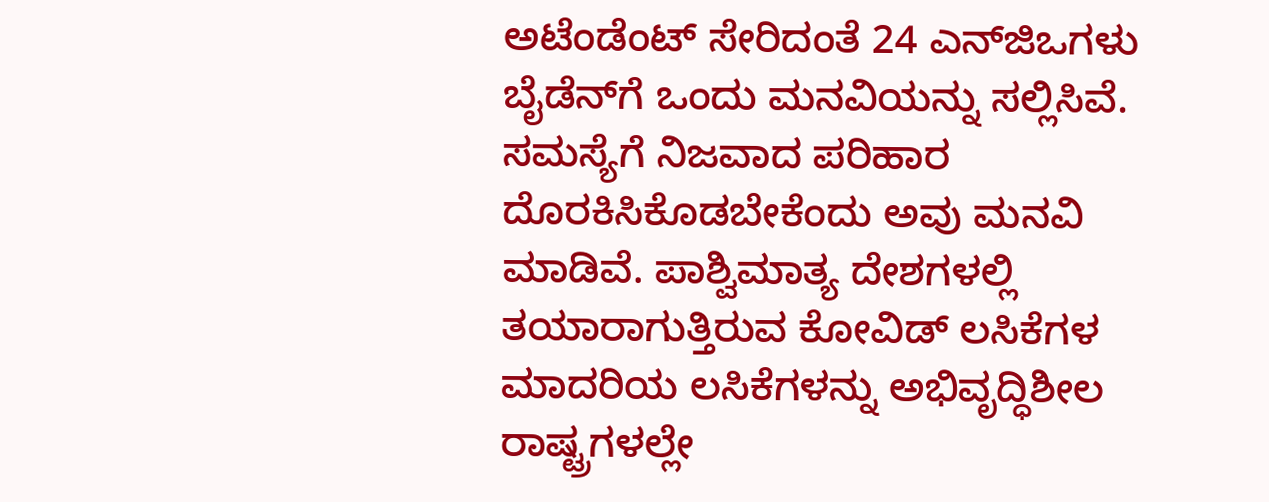ಅಟೆಂಡೆಂಟ್ ಸೇರಿದಂತೆ 24 ಎನ್‌ಜಿಒಗಳು ಬೈಡೆನ್‌ಗೆ ಒಂದು ಮನವಿಯನ್ನು ಸಲ್ಲಿಸಿವೆ. ಸಮಸ್ಯೆಗೆ ನಿಜವಾದ ಪರಿಹಾರ ದೊರಕಿಸಿಕೊಡಬೇಕೆಂದು ಅವು ಮನವಿ ಮಾಡಿವೆ. ಪಾಶ್ವಿಮಾತ್ಯ ದೇಶಗಳಲ್ಲಿ ತಯಾರಾಗುತ್ತಿರುವ ಕೋವಿಡ್ ಲಸಿಕೆಗಳ ಮಾದರಿಯ ಲಸಿಕೆಗಳನ್ನು ಅಭಿವೃದ್ಧಿಶೀಲ ರಾಷ್ಟ್ರಗಳಲ್ಲೇ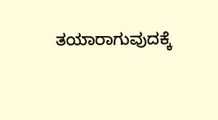ತಯಾರಾಗುವುದಕ್ಕೆ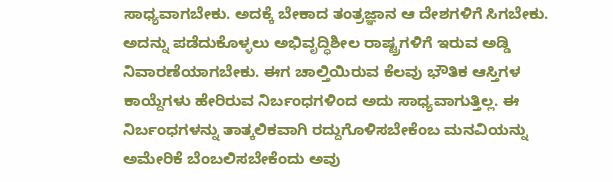ಸಾಧ್ಯವಾಗಬೇಕು. ಅದಕ್ಕೆ ಬೇಕಾದ ತಂತ್ರಜ್ಞಾನ ಆ ದೇಶಗಳಿಗೆ ಸಿಗಬೇಕು. ಅದನ್ನು ಪಡೆದುಕೊಳ್ಳಲು ಅಭಿವೃದ್ಧಿಶೀಲ ರಾಷ್ಟ್ರಗಳಿಗೆ ಇರುವ ಅಡ್ಡಿ ನಿವಾರಣೆಯಾಗಬೇಕು. ಈಗ ಚಾಲ್ತಿಯಿರುವ ಕೆಲವು ಭೌತಿಕ ಆಸ್ತಿಗಳ ಕಾಯ್ದೆಗಳು ಹೇರಿರುವ ನಿರ್ಬಂಧಗಳಿಂದ ಅದು ಸಾಧ್ಯವಾಗುತ್ತಿಲ್ಲ. ಈ ನಿರ್ಬಂಧಗಳನ್ನು ತಾತ್ಕಲಿಕವಾಗಿ ರದ್ದುಗೊಳಿಸಬೇಕೆಂಬ ಮನವಿಯನ್ನು ಅಮೇರಿಕೆ ಬೆಂಬಲಿಸಬೇಕೆಂದು ಅವು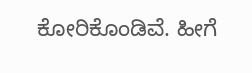ಕೋರಿಕೊಂಡಿವೆ. ಹೀಗೆ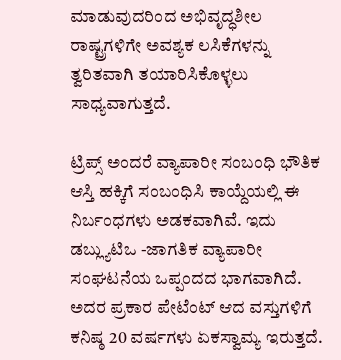ಮಾಡುವುದರಿಂದ ಅಭಿವೃದ್ಧಶೀಲ ರಾಷ್ಟ್ರಗಳಿಗೇ ಅವಶ್ಯಕ ಲಸಿಕೆಗಳನ್ನು ತ್ವರಿತವಾಗಿ ತಯಾರಿಸಿಕೊಳ್ಳಲು ಸಾಧ್ಯವಾಗುತ್ತದೆ.

ಟ್ರಿಪ್ಸ್ ಅಂದರೆ ವ್ಯಾಪಾರೀ ಸಂಬಂಧಿ ಭೌತಿಕ ಆಸ್ತಿ ಹಕ್ಕಿಗೆ ಸಂಬಂಧಿಸಿ ಕಾಯ್ದೆಯಲ್ಲಿ ಈ ನಿರ್ಬಂಧಗಳು ಅಡಕವಾಗಿವೆ. ಇದು ಡಬ್ಲ್ಯುಟಿಒ -ಜಾಗತಿಕ ವ್ಯಾಪಾರೀ ಸಂಘಟನೆಯ ಒಪ್ಪಂದದ ಭಾಗವಾಗಿದೆ. ಅದರ ಪ್ರಕಾರ ಪೇಟೆಂಟ್ ಆದ ವಸ್ತುಗಳಿಗೆ ಕನಿಷ್ಠ 20 ವರ್ಷಗಳು ಏಕಸ್ವಾಮ್ಯ ಇರುತ್ತದೆ.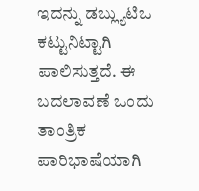ಇದನ್ನು ಡಬ್ಲ್ಯುಟಿಒ ಕಟ್ಟುನಿಟ್ಟಾಗಿ ಪಾಲಿಸುತ್ತದೆ. ಈ ಬದಲಾವಣೆ ಒಂದು ತಾಂತ್ರಿಕ ಪಾರಿಭಾಷೆಯಾಗಿ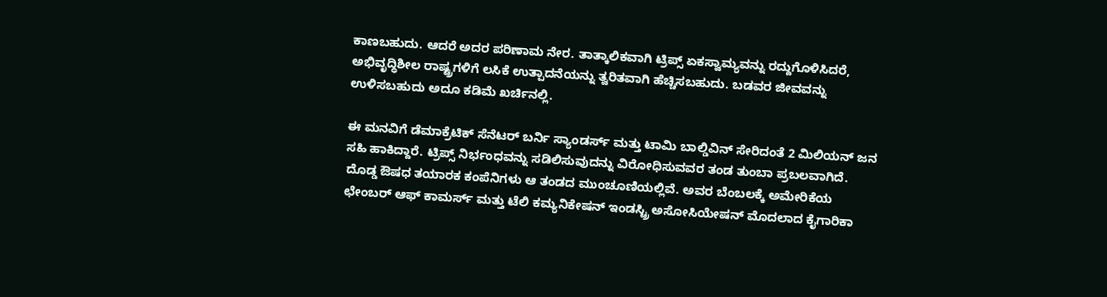ಕಾಣಬಹುದು. ಆದರೆ ಅದರ ಪರಿಣಾಮ ನೇರ. ತಾತ್ಕಾಲಿಕವಾಗಿ ಟ್ರಿಪ್ಸ್ ಏಕಸ್ವಾಮ್ಯವನ್ನು ರದ್ದುಗೊಳಿಸಿದರೆ, ಅಭಿವೃದ್ಧಿಶೀಲ ರಾಷ್ಟ್ರಗಳಿಗೆ ಲಸಿಕೆ ಉತ್ಪಾದನೆಯನ್ನು ತ್ವರಿತವಾಗಿ ಹೆಚ್ಚಿಸಬಹುದು. ಬಡವರ ಜೀವವನ್ನು ಉಳಿಸಬಹುದು ಅದೂ ಕಡಿಮೆ ಖರ್ಚಿನಲ್ಲಿ.

ಈ ಮನವಿಗೆ ಡೆಮಾಕ್ರೆಟಿಕ್ ಸೆನೆಟರ್ ಬರ್ನಿ ಸ್ಯಾಂಡರ್ಸ್ ಮತ್ತು ಟಾಮಿ ಬಾಲ್ಡಿವಿನ್ ಸೇರಿದಂತೆ 2 ಮಿಲಿಯನ್ ಜನ ಸಹಿ ಹಾಕಿದ್ದಾರೆ. ಟ್ರಿಪ್ಸ್ ನಿರ್ಭಂಧವನ್ನು ಸಡಿಲಿಸುವುದನ್ನು ವಿರೋಧಿಸುವವರ ತಂಡ ತುಂಬಾ ಪ್ರಬಲವಾಗಿದೆ. ದೊಡ್ಡ ಔಷಧ ತಯಾರಕ ಕಂಪೆನಿಗಳು ಆ ತಂಡದ ಮುಂಚೂಣಿಯಲ್ಲಿವೆ. ಅವರ ಬೆಂಬಲಕ್ಕೆ ಅಮೇರಿಕೆಯ ಛೇಂಬರ್ ಆಫ್ ಕಾಮರ್ಸ್ ಮತ್ತು ಟೆಲಿ ಕಮ್ಯನಿಕೇಷನ್ ಇಂಡಸ್ಟ್ರಿ ಅಸೋಸಿಯೇಷನ್ ಮೊದಲಾದ ಕೈಗಾರಿಕಾ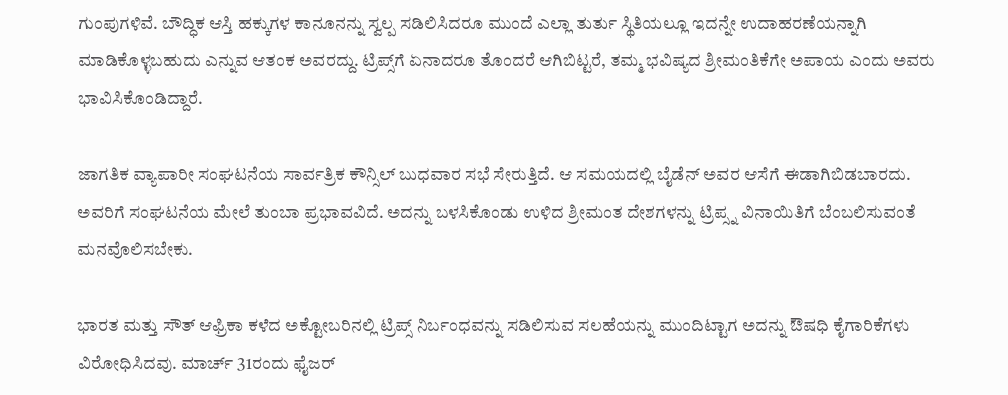ಗುಂಪುಗಳಿವೆ. ಬೌದ್ಧಿಕ ಆಸ್ತಿ ಹಕ್ಕುಗಳ ಕಾನೂನನ್ನು ಸ್ವಲ್ಪ ಸಡಿಲಿಸಿದರೂ ಮುಂದೆ ಎಲ್ಲಾ ತುರ್ತು ಸ್ಥಿತಿಯಲ್ಲೂ ಇದನ್ನೇ ಉದಾಹರಣೆಯನ್ನಾಗಿ ಮಾಡಿಕೊಳ್ಳಬಹುದು ಎನ್ನುವ ಆತಂಕ ಅವರದ್ದು. ಟ್ರಿಪ್ಸ್‌ಗೆ ಏನಾದರೂ ತೊಂದರೆ ಆಗಿಬಿಟ್ಟರೆ, ತಮ್ಮ ಭವಿಷ್ಯದ ಶ್ರೀಮಂತಿಕೆಗೇ ಅಪಾಯ ಎಂದು ಅವರು ಭಾವಿಸಿಕೊಂಡಿದ್ದಾರೆ.

ಜಾಗತಿಕ ವ್ಯಾಪಾರೀ ಸಂಘಟನೆಯ ಸಾರ್ವತ್ರಿಕ ಕೌನ್ಸಿಲ್ ಬುಧವಾರ ಸಭೆ ಸೇರುತ್ತಿದೆ. ಆ ಸಮಯದಲ್ಲಿ ಬೈಡೆನ್ ಅವರ ಆಸೆಗೆ ಈಡಾಗಿಬಿಡಬಾರದು. ಅವರಿಗೆ ಸಂಘಟನೆಯ ಮೇಲೆ ತುಂಬಾ ಪ್ರಭಾವವಿದೆ. ಅದನ್ನು ಬಳಸಿಕೊಂಡು ಉಳಿದ ಶ್ರೀಮಂತ ದೇಶಗಳನ್ನು ಟ್ರಿಪ್ಸ್ನ ವಿನಾಯಿತಿಗೆ ಬೆಂಬಲಿಸುವಂತೆ ಮನವೊಲಿಸಬೇಕು.

ಭಾರತ ಮತ್ತು ಸೌತ್ ಆಫ್ರಿಕಾ ಕಳೆದ ಅಕ್ಟೋಬರಿನಲ್ಲಿ ಟ್ರಿಪ್ಸ್ ನಿರ್ಬಂಧವನ್ನು ಸಡಿಲಿಸುವ ಸಲಹೆಯನ್ನು ಮುಂದಿಟ್ಟಾಗ ಅದನ್ನು ಔಷಧಿ ಕೈಗಾರಿಕೆಗಳು ವಿರೋಧಿಸಿದವು. ಮಾರ್ಚ್ 31ರಂದು ಫೈಜರ್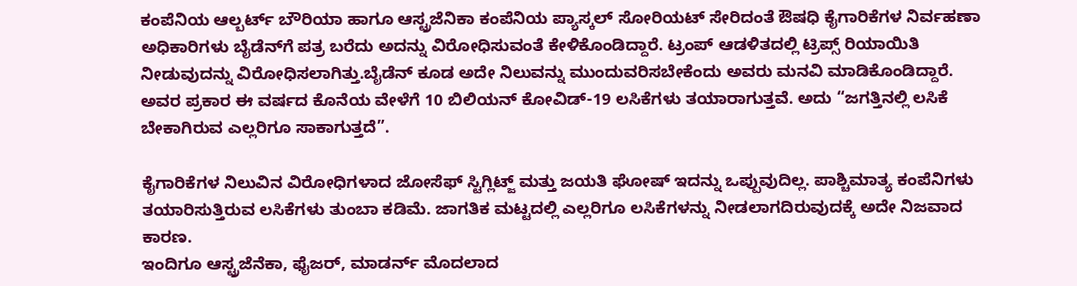ಕಂಪೆನಿಯ ಆಲ್ಬರ್ಟ್ ಬೌರಿಯಾ ಹಾಗೂ ಆಸ್ಟ್ರಜೆನಿಕಾ ಕಂಪೆನಿಯ ಪ್ಯಾಸ್ಕಲ್ ಸೋರಿಯಟ್ ಸೇರಿದಂತೆ ಔಷಧಿ ಕೈಗಾರಿಕೆಗಳ ನಿರ್ವಹಣಾ ಅಧಿಕಾರಿಗಳು ಬೈಡೆನ್‌ಗೆ ಪತ್ರ ಬರೆದು ಅದನ್ನು ವಿರೋಧಿಸುವಂತೆ ಕೇಳಿಕೊಂಡಿದ್ದಾರೆ. ಟ್ರಂಪ್ ಆಡಳಿತದಲ್ಲಿ ಟ್ರಿಪ್ಸ್ ರಿಯಾಯಿತಿ ನೀಡುವುದನ್ನು ವಿರೋಧಿಸಲಾಗಿತ್ತು.ಬೈಡೆನ್ ಕೂಡ ಅದೇ ನಿಲುವನ್ನು ಮುಂದುವರಿಸಬೇಕೆಂದು ಅವರು ಮನವಿ ಮಾಡಿಕೊಂಡಿದ್ದಾರೆ. ಅವರ ಪ್ರಕಾರ ಈ ವರ್ಷದ ಕೊನೆಯ ವೇಳೆಗೆ 10 ಬಿಲಿಯನ್ ಕೋವಿಡ್-19 ಲಸಿಕೆಗಳು ತಯಾರಾಗುತ್ತವೆ. ಅದು “ಜಗತ್ತಿನಲ್ಲಿ ಲಸಿಕೆ ಬೇಕಾಗಿರುವ ಎಲ್ಲರಿಗೂ ಸಾಕಾಗುತ್ತದೆ”.

ಕೈಗಾರಿಕೆಗಳ ನಿಲುವಿನ ವಿರೋಧಿಗಳಾದ ಜೋಸೆಫ್ ಸ್ಟಿಗ್ಲಿಟ್ಜ್ ಮತ್ತು ಜಯತಿ ಘೋಷ್ ಇದನ್ನು ಒಪ್ಪುವುದಿಲ್ಲ. ಪಾಶ್ಚಿಮಾತ್ಯ ಕಂಪೆನಿಗಳು ತಯಾರಿಸುತ್ತಿರುವ ಲಸಿಕೆಗಳು ತುಂಬಾ ಕಡಿಮೆ. ಜಾಗತಿಕ ಮಟ್ಟದಲ್ಲಿ ಎಲ್ಲರಿಗೂ ಲಸಿಕೆಗಳನ್ನು ನೀಡಲಾಗದಿರುವುದಕ್ಕೆ ಅದೇ ನಿಜವಾದ ಕಾರಣ.
ಇಂದಿಗೂ ಆಸ್ಟ್ರಜೆನೆಕಾ, ಫೈಜರ್, ಮಾಡರ್ನ್ ಮೊದಲಾದ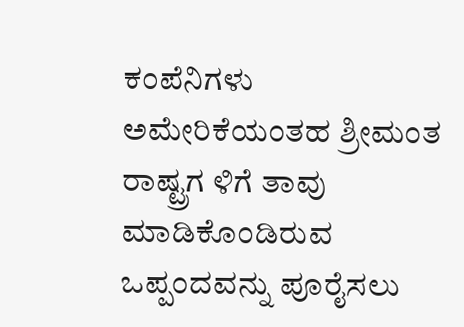ಕಂಪೆನಿಗಳು ಅಮೇರಿಕೆಯಂತಹ ಶ್ರೀಮಂತ ರಾಷ್ಟ್ರಗ ಳಿಗೆ ತಾವು ಮಾಡಿಕೊಂಡಿರುವ ಒಪ್ಪಂದವನ್ನು ಪೂರೈಸಲು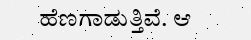ಹೆಣಗಾಡುತ್ತಿವೆ. ಆ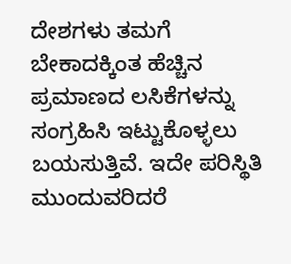ದೇಶಗಳು ತಮಗೆ ಬೇಕಾದಕ್ಕಿಂತ ಹೆಚ್ಚಿನ ಪ್ರಮಾಣದ ಲಸಿಕೆಗಳನ್ನು ಸಂಗ್ರಹಿಸಿ ಇಟ್ಟುಕೊಳ್ಳಲು ಬಯಸುತ್ತಿವೆ. ಇದೇ ಪರಿಸ್ಥಿತಿ ಮುಂದುವರಿದರೆ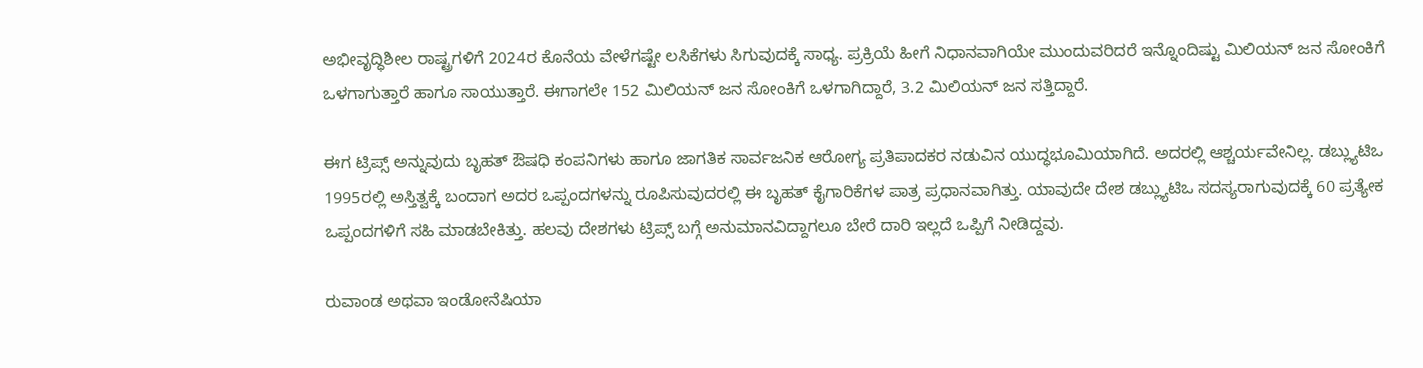ಅಭೀವೃದ್ಧಿಶೀಲ ರಾಷ್ಟ್ರಗಳಿಗೆ 2024ರ ಕೊನೆಯ ವೇಳೆಗಷ್ಟೇ ಲಸಿಕೆಗಳು ಸಿಗುವುದಕ್ಕೆ ಸಾಧ್ಯ. ಪ್ರಕ್ರಿಯೆ ಹೀಗೆ ನಿಧಾನವಾಗಿಯೇ ಮುಂದುವರಿದರೆ ಇನ್ನೊಂದಿಷ್ಟು ಮಿಲಿಯನ್ ಜನ ಸೋಂಕಿಗೆ ಒಳಗಾಗುತ್ತಾರೆ ಹಾಗೂ ಸಾಯುತ್ತಾರೆ. ಈಗಾಗಲೇ 152 ಮಿಲಿಯನ್ ಜನ ಸೋಂಕಿಗೆ ಒಳಗಾಗಿದ್ದಾರೆ, 3.2 ಮಿಲಿಯನ್ ಜನ ಸತ್ತಿದ್ದಾರೆ.

ಈಗ ಟ್ರಿಪ್ಸ್ ಅನ್ನುವುದು ಬೃಹತ್ ಔಷಧಿ ಕಂಪನಿಗಳು ಹಾಗೂ ಜಾಗತಿಕ ಸಾರ್ವಜನಿಕ ಆರೋಗ್ಯ ಪ್ರತಿಪಾದಕರ ನಡುವಿನ ಯುದ್ಧಭೂಮಿಯಾಗಿದೆ. ಅದರಲ್ಲಿ ಆಶ್ಚರ್ಯವೇನಿಲ್ಲ. ಡಬ್ಲ್ಯುಟಿಒ 1995ರಲ್ಲಿ ಅಸ್ತಿತ್ವಕ್ಕೆ ಬಂದಾಗ ಅದರ ಒಪ್ಪಂದಗಳನ್ನು ರೂಪಿಸುವುದರಲ್ಲಿ ಈ ಬೃಹತ್ ಕೈಗಾರಿಕೆಗಳ ಪಾತ್ರ ಪ್ರಧಾನವಾಗಿತ್ತು. ಯಾವುದೇ ದೇಶ ಡಬ್ಲ್ಯುಟಿಒ ಸದಸ್ಯರಾಗುವುದಕ್ಕೆ 60 ಪ್ರತ್ಯೇಕ ಒಪ್ಪಂದಗಳಿಗೆ ಸಹಿ ಮಾಡಬೇಕಿತ್ತು. ಹಲವು ದೇಶಗಳು ಟ್ರಿಪ್ಸ್ ಬಗ್ಗೆ ಅನುಮಾನವಿದ್ದಾಗಲೂ ಬೇರೆ ದಾರಿ ಇಲ್ಲದೆ ಒಪ್ಪಿಗೆ ನೀಡಿದ್ದವು.

ರುವಾಂಡ ಅಥವಾ ಇಂಡೋನೆಷಿಯಾ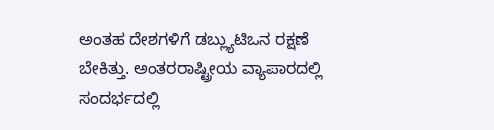ಅಂತಹ ದೇಶಗಳಿಗೆ ಡಬ್ಲ್ಯುಟಿಒನ ರಕ್ಷಣೆ ಬೇಕಿತ್ತು. ಅಂತರರಾಷ್ಟ್ರೀಯ ವ್ಯಾಪಾರದಲ್ಲಿ ಸಂದರ್ಭದಲ್ಲಿ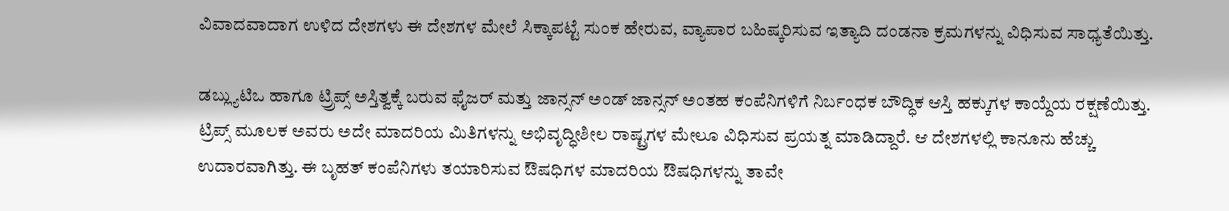ವಿವಾದವಾದಾಗ ಉಳಿದ ದೇಶಗಳು ಈ ದೇಶಗಳ ಮೇಲೆ ಸಿಕ್ಕಾಪಟ್ಟೆ ಸುಂಕ ಹೇರುವ, ವ್ಯಾಪಾರ ಬಹಿಷ್ಕರಿಸುವ ಇತ್ಯಾದಿ ದಂಡನಾ ಕ್ರಮಗಳನ್ನು ವಿಧಿಸುವ ಸಾಧ್ಯತೆಯಿತ್ತು.

ಡಬ್ಲ್ಯುಟಿಒ ಹಾಗೂ ಟ್ರ‍್ರಿಪ್ಸ್ ಅಸ್ತಿತ್ವಕ್ಕೆ ಬರುವ ಫೈಜರ್ ಮತ್ತು ಜಾನ್ಸನ್ ಅಂಡ್ ಜಾನ್ಸನ್ ಅಂತಹ ಕಂಪೆನಿಗಳಿಗೆ ನಿರ್ಬಂಧಕ ಬೌದ್ಧಿಕ ಆಸ್ತಿ ಹಕ್ಕುಗಳ ಕಾಯ್ದೆಯ ರಕ್ಷಣೆಯಿತ್ತು. ಟ್ರಿಪ್ಸ್ ಮೂಲಕ ಅವರು ಅದೇ ಮಾದರಿಯ ಮಿತಿಗಳನ್ನು ಅಭಿವೃದ್ಧೀಶೀಲ ರಾಷ್ಟ್ರಗಳ ಮೇಲೂ ವಿಧಿಸುವ ಪ್ರಯತ್ನ ಮಾಡಿದ್ದಾರೆ. ಆ ದೇಶಗಳಲ್ಲಿ ಕಾನೂನು ಹೆಚ್ಚು ಉದಾರವಾಗಿತ್ತು. ಈ ಬೃಹತ್ ಕಂಪೆನಿಗಳು ತಯಾರಿಸುವ ಔಷಧಿಗಳ ಮಾದರಿಯ ಔಷಧಿಗಳನ್ನು ತಾವೇ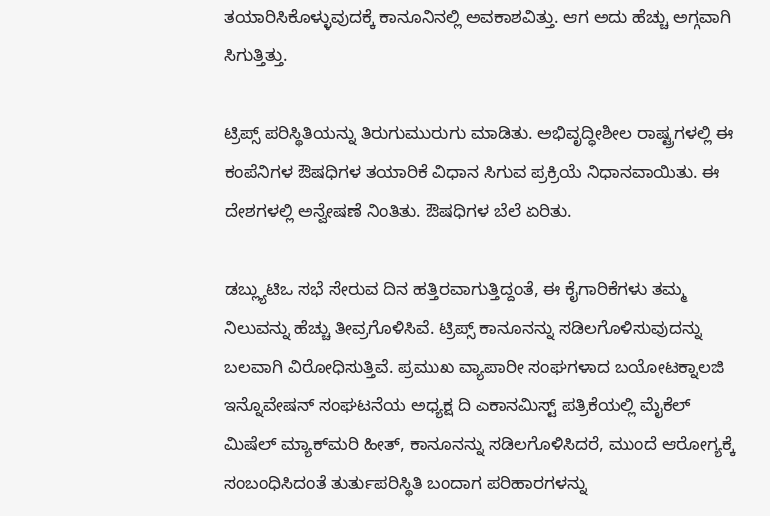ತಯಾರಿಸಿಕೊಳ್ಳುವುದಕ್ಕೆ ಕಾನೂನಿನಲ್ಲಿ ಅವಕಾಶವಿತ್ತು. ಆಗ ಅದು ಹೆಚ್ಚು ಅಗ್ಗವಾಗಿ ಸಿಗುತ್ತಿತ್ತು.

ಟ್ರಿಪ್ಸ್ ಪರಿಸ್ಥಿತಿಯನ್ನು ತಿರುಗುಮುರುಗು ಮಾಡಿತು. ಅಭಿವೃದ್ಧೀಶೀಲ ರಾಷ್ಟ್ರಗಳಲ್ಲಿ ಈ ಕಂಪೆನಿಗಳ ಔಷಧಿಗಳ ತಯಾರಿಕೆ ವಿಧಾನ ಸಿಗುವ ಪ್ರಕ್ರಿಯೆ ನಿಧಾನವಾಯಿತು. ಈ ದೇಶಗಳಲ್ಲಿ ಅನ್ವೇಷಣೆ ನಿಂತಿತು. ಔಷಧಿಗಳ ಬೆಲೆ ಏರಿತು.

ಡಬ್ಲ್ಯುಟಿಒ ಸಭೆ ಸೇರುವ ದಿನ ಹತ್ತಿರವಾಗುತ್ತಿದ್ದಂತೆ, ಈ ಕೈಗಾರಿಕೆಗಳು ತಮ್ಮ ನಿಲುವನ್ನು ಹೆಚ್ಚು ತೀವ್ರಗೊಳಿಸಿವೆ. ಟ್ರಿಪ್ಸ್ ಕಾನೂನನ್ನು ಸಡಿಲಗೊಳಿಸುವುದನ್ನು ಬಲವಾಗಿ ವಿರೋಧಿಸುತ್ತಿವೆ. ಪ್ರಮುಖ ವ್ಯಾಪಾರೀ ಸಂಘಗಳಾದ ಬಯೋಟಕ್ನಾಲಜಿ ಇನ್ನೊವೇಷನ್ ಸಂಘಟನೆಯ ಅಧ್ಯಕ್ಷ ದಿ ಎಕಾನಮಿಸ್ಟ್ ಪತ್ರಿಕೆಯಲ್ಲಿ ಮೈಕೆಲ್ ಮಿಷೆಲ್ ಮ್ಯಾಕ್‌ಮರಿ ಹೀತ್, ಕಾನೂನನ್ನು ಸಡಿಲಗೊಳಿಸಿದರೆ, ಮುಂದೆ ಆರೋಗ್ಯಕ್ಕೆ ಸಂಬಂಧಿಸಿದಂತೆ ತುರ್ತುಪರಿಸ್ಥಿತಿ ಬಂದಾಗ ಪರಿಹಾರಗಳನ್ನು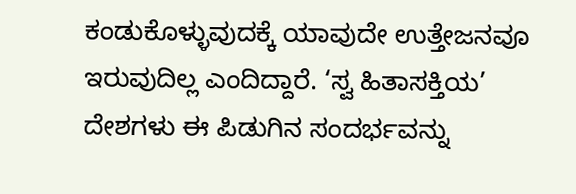ಕಂಡುಕೊಳ್ಳುವುದಕ್ಕೆ ಯಾವುದೇ ಉತ್ತೇಜನವೂ ಇರುವುದಿಲ್ಲ ಎಂದಿದ್ದಾರೆ. ‘ಸ್ವ ಹಿತಾಸಕ್ತಿಯ’ ದೇಶಗಳು ಈ ಪಿಡುಗಿನ ಸಂದರ್ಭವನ್ನು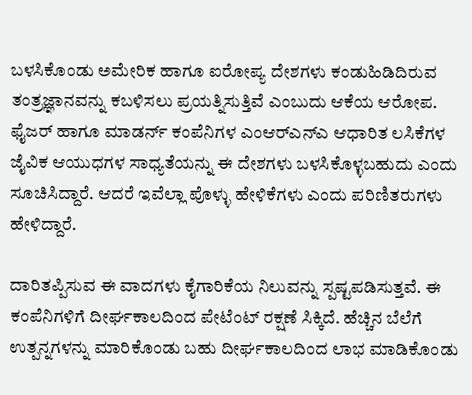ಬಳಸಿಕೊಂಡು ಅಮೇರಿಕ ಹಾಗೂ ಐರೋಪ್ಯ ದೇಶಗಳು ಕಂಡುಹಿಡಿದಿರುವ ತಂತ್ರಜ್ಞಾನವನ್ನು ಕಬಳಿಸಲು ಪ್ರಯತ್ನಿಸುತ್ತಿವೆ ಎಂಬುದು ಆಕೆಯ ಆರೋಪ. ಫೈಜರ್ ಹಾಗೂ ಮಾಡರ್ನ್ ಕಂಪೆನಿಗಳ ಎಂಆರ್‌ಎನ್‌ಎ ಆಧಾರಿತ ಲಸಿಕೆಗಳ ಜೈವಿಕ ಆಯುಧಗಳ ಸಾಧ್ಯತೆಯನ್ನು ಈ ದೇಶಗಳು ಬಳಸಿಕೊಳ್ಳಬಹುದು ಎಂದು ಸೂಚಿಸಿದ್ದಾರೆ. ಆದರೆ ಇವೆಲ್ಲಾ ಪೊಳ್ಳು ಹೇಳಿಕೆಗಳು ಎಂದು ಪರಿಣಿತರುಗಳು ಹೇಳಿದ್ದಾರೆ.

ದಾರಿತಪ್ಪಿಸುವ ಈ ವಾದಗಳು ಕೈಗಾರಿಕೆಯ ನಿಲುವನ್ನು ಸ್ಪಷ್ಟಪಡಿಸುತ್ತವೆ. ಈ ಕಂಪೆನಿಗಳಿಗೆ ದೀರ್ಘಕಾಲದಿಂದ ಪೇಟೆಂಟ್ ರಕ್ಷಣೆ ಸಿಕ್ಕಿದೆ. ಹೆಚ್ಚಿನ ಬೆಲೆಗೆ ಉತ್ಪನ್ನಗಳನ್ನು ಮಾರಿಕೊಂಡು ಬಹು ದೀರ್ಘಕಾಲದಿಂದ ಲಾಭ ಮಾಡಿಕೊಂಡು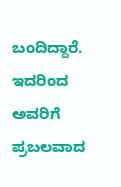ಬಂದಿದ್ದಾರೆ. ಇದರಿಂದ ಅವರಿಗೆ ಪ್ರಬಲವಾದ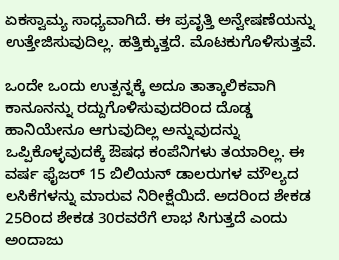ಏಕಸ್ವಾಮ್ಯ ಸಾಧ್ಯವಾಗಿದೆ. ಈ ಪ್ರವೃತ್ತಿ ಅನ್ವೇಷಣೆಯನ್ನು ಉತ್ತೇಜಿಸುವುದಿಲ್ಲ. ಹತ್ತಿಕ್ಕುತ್ತದೆ. ಮೊಟಕುಗೊಳಿಸುತ್ತವೆ.

ಒಂದೇ ಒಂದು ಉತ್ಪನ್ನಕ್ಕೆ ಅದೂ ತಾತ್ಕಾಲಿಕವಾಗಿ ಕಾನೂನನ್ನು ರದ್ದುಗೊಳಿಸುವುದರಿಂದ ದೊಡ್ಡ ಹಾನಿಯೇನೂ ಆಗುವುದಿಲ್ಲ ಅನ್ನುವುದನ್ನು ಒಪ್ಪಿಕೊಳ್ಳವುದಕ್ಕೆ ಔಷಧ ಕಂಪೆನಿಗಳು ತಯಾರಿಲ್ಲ. ಈ ವರ್ಷ ಫೈಜರ್ 15 ಬಿಲಿಯನ್ ಡಾಲರುಗಳ ಮೌಲ್ಯದ ಲಸಿಕೆಗಳನ್ನು ಮಾರುವ ನಿರೀಕ್ಷೆಯಿದೆ. ಅದರಿಂದ ಶೇಕಡ 25ರಿಂದ ಶೇಕಡ 30ರವರೆಗೆ ಲಾಭ ಸಿಗುತ್ತದೆ ಎಂದು ಅಂದಾಜು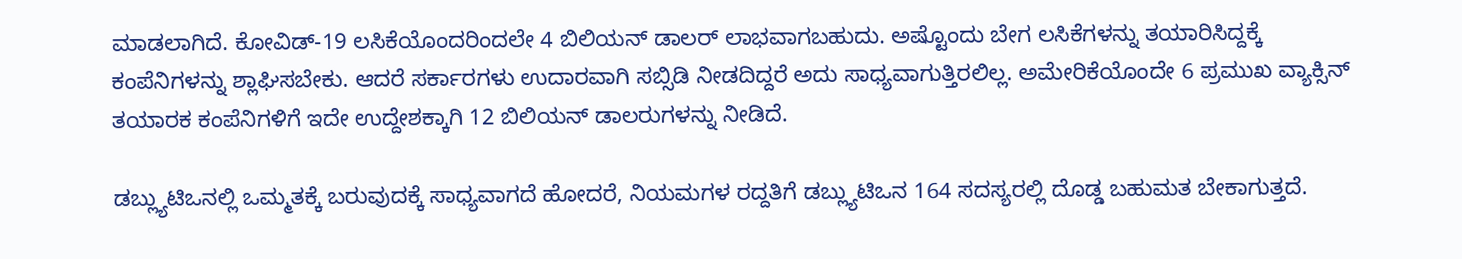ಮಾಡಲಾಗಿದೆ. ಕೋವಿಡ್-19 ಲಸಿಕೆಯೊಂದರಿಂದಲೇ 4 ಬಿಲಿಯನ್ ಡಾಲರ್ ಲಾಭವಾಗಬಹುದು. ಅಷ್ಟೊಂದು ಬೇಗ ಲಸಿಕೆಗಳನ್ನು ತಯಾರಿಸಿದ್ದಕ್ಕೆ ಕಂಪೆನಿಗಳನ್ನು ಶ್ಲಾಘಿಸಬೇಕು. ಆದರೆ ಸರ್ಕಾರಗಳು ಉದಾರವಾಗಿ ಸಬ್ಸಿಡಿ ನೀಡದಿದ್ದರೆ ಅದು ಸಾಧ್ಯವಾಗುತ್ತಿರಲಿಲ್ಲ. ಅಮೇರಿಕೆಯೊಂದೇ 6 ಪ್ರಮುಖ ವ್ಯಾಕ್ಸಿನ್ ತಯಾರಕ ಕಂಪೆನಿಗಳಿಗೆ ಇದೇ ಉದ್ದೇಶಕ್ಕಾಗಿ 12 ಬಿಲಿಯನ್ ಡಾಲರುಗಳನ್ನು ನೀಡಿದೆ.

ಡಬ್ಲ್ಯುಟಿಒನಲ್ಲಿ ಒಮ್ಮತಕ್ಕೆ ಬರುವುದಕ್ಕೆ ಸಾಧ್ಯವಾಗದೆ ಹೋದರೆ, ನಿಯಮಗಳ ರದ್ದತಿಗೆ ಡಬ್ಲ್ಯುಟಿಒನ 164 ಸದಸ್ಯರಲ್ಲಿ ದೊಡ್ಡ ಬಹುಮತ ಬೇಕಾಗುತ್ತದೆ.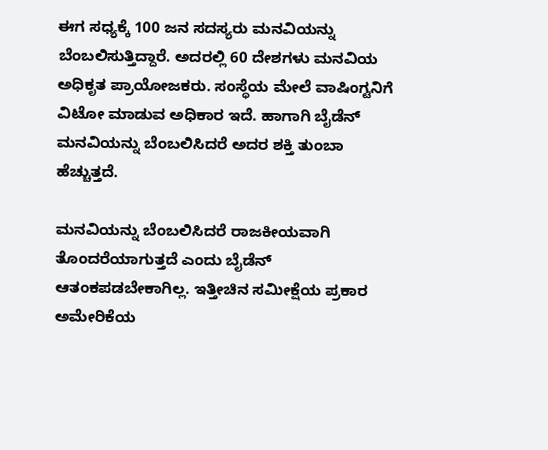ಈಗ ಸಧ್ಯಕ್ಕೆ 100 ಜನ ಸದಸ್ಯರು ಮನವಿಯನ್ನು ಬೆಂಬಲಿಸುತ್ತಿದ್ದಾರೆ. ಅದರಲ್ಲಿ 60 ದೇಶಗಳು ಮನವಿಯ ಅಧಿಕೃತ ಪ್ರಾಯೋಜಕರು. ಸಂಸ್ಥೆಯ ಮೇಲೆ ವಾಷಿಂಗ್ಟನಿಗೆ ವಿಟೋ ಮಾಡುವ ಅಧಿಕಾರ ಇದೆ. ಹಾಗಾಗಿ ಬೈಡೆನ್ ಮನವಿಯನ್ನು ಬೆಂಬಲಿಸಿದರೆ ಅದರ ಶಕ್ತಿ ತುಂಬಾ ಹೆಚ್ಚುತ್ತದೆ.

ಮನವಿಯನ್ನು ಬೆಂಬಲಿಸಿದರೆ ರಾಜಕೀಯವಾಗಿ ತೊಂದರೆಯಾಗುತ್ತದೆ ಎಂದು ಬೈಡೆನ್ ಆತಂಕಪಡಬೇಕಾಗಿಲ್ಲ. ಇತ್ತೀಚಿನ ಸಮೀಕ್ಷೆಯ ಪ್ರಕಾರ ಅಮೇರಿಕೆಯ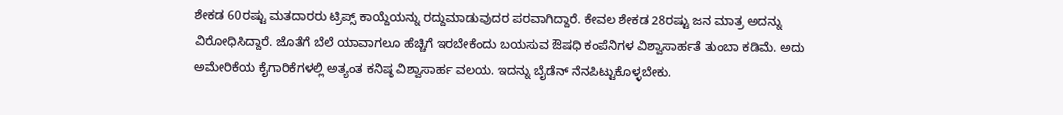ಶೇಕಡ 60ರಷ್ಟು ಮತದಾರರು ಟ್ರಿಪ್ಸ್ ಕಾಯ್ದೆಯನ್ನು ರದ್ದುಮಾಡುವುದರ ಪರವಾಗಿದ್ದಾರೆ. ಕೇವಲ ಶೇಕಡ 28ರಷ್ಟು ಜನ ಮಾತ್ರ ಅದನ್ನು ವಿರೋಧಿಸಿದ್ದಾರೆ. ಜೊತೆಗೆ ಬೆಲೆ ಯಾವಾಗಲೂ ಹೆಚ್ಚಿಗೆ ಇರಬೇಕೆಂದು ಬಯಸುವ ಔಷಧಿ ಕಂಪೆನಿಗಳ ವಿಶ್ವಾಸಾರ್ಹತೆ ತುಂಬಾ ಕಡಿಮೆ. ಅದು ಅಮೇರಿಕೆಯ ಕೈಗಾರಿಕೆಗಳಲ್ಲಿ ಅತ್ಯಂತ ಕನಿಷ್ಠ ವಿಶ್ವಾಸಾರ್ಹ ವಲಯ. ಇದನ್ನು ಬೈಡೆನ್ ನೆನಪಿಟ್ಟುಕೊಳ್ಳಬೇಕು.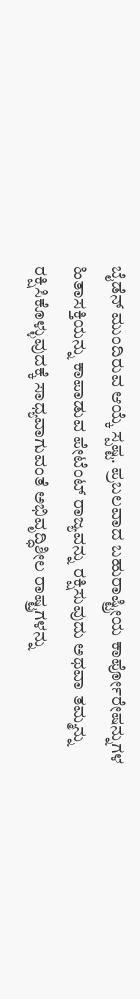ಬೈಡೆನ್ ಮುಂದಿರುವ ಆಯ್ಕೆ ಸ್ಪಷ್ಟ. ಪ್ರಬಲವಾದ ಬಹುರಾಷ್ಟ್ರೀಯ ಕಾರ್ಪೋರೇಷನ್ನುಗಳ ಹಿತಾಸಕ್ತಿಯನ್ನು ಕಾಪಾಡುವ ಪೇಟೆಂಟ್ ರಾಜ್ಯವನ್ನು ರಕ್ಷಿಸುವುದು ಅಥವಾ ತಮ್ಮನ್ನು ರಕ್ಷಿಸಿಕೊಳ್ಳುವುದಕ್ಕೆ ಸಾಧ್ಯವಾಗುವಂತೆ ಅಭಿವೃದ್ಧಿಶೀಲ ರಾಷ್ಟ್ರಗಳನ್ನು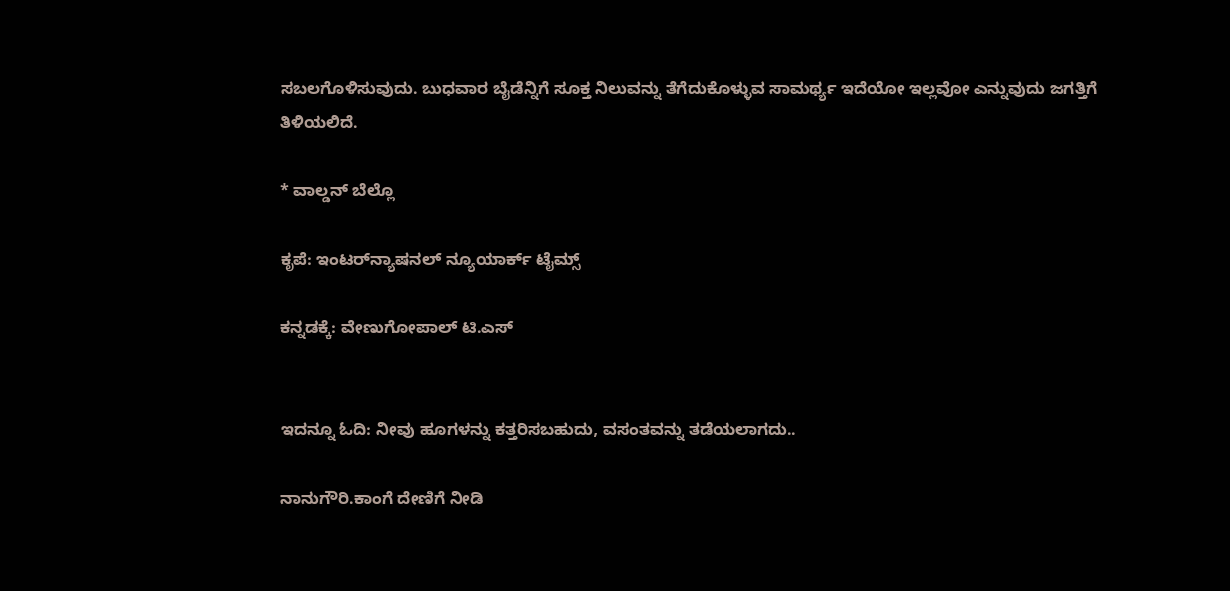ಸಬಲಗೊಳಿಸುವುದು. ಬುಧವಾರ ಬೈಡೆನ್ನಿಗೆ ಸೂಕ್ತ ನಿಲುವನ್ನು ತೆಗೆದುಕೊಳ್ಳುವ ಸಾಮರ್ಥ್ಯ ಇದೆಯೋ ಇಲ್ಲವೋ ಎನ್ನುವುದು ಜಗತ್ತಿಗೆ ತಿಳಿಯಲಿದೆ.

* ವಾಲ್ಡನ್ ಬೆಲ್ಲೊ

ಕೃಪೆ: ಇಂಟರ್‌ನ್ಯಾಷನಲ್ ನ್ಯೂಯಾರ್ಕ್ ಟೈಮ್ಸ್

ಕನ್ನಡಕ್ಕೆ: ವೇಣುಗೋಪಾಲ್ ಟಿ.ಎಸ್


ಇದನ್ನೂ ಓದಿ: ನೀವು ಹೂಗಳನ್ನು ಕತ್ತರಿಸಬಹುದು, ವಸಂತವನ್ನು ತಡೆಯಲಾಗದು..

ನಾನುಗೌರಿ.ಕಾಂಗೆ ದೇಣಿಗೆ ನೀಡಿ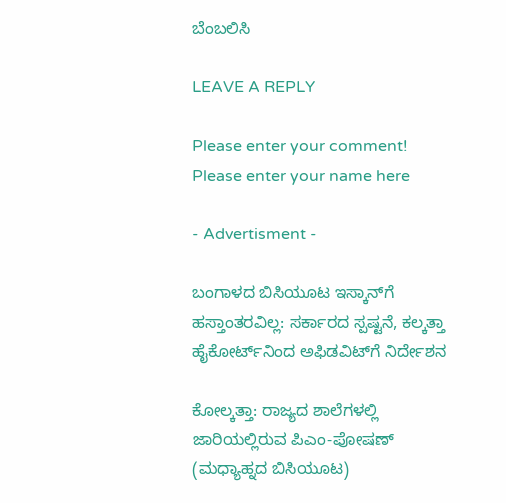ಬೆಂಬಲಿಸಿ

LEAVE A REPLY

Please enter your comment!
Please enter your name here

- Advertisment -

ಬಂಗಾಳದ ಬಿಸಿಯೂಟ ಇಸ್ಕಾನ್‌ಗೆ ಹಸ್ತಾಂತರವಿಲ್ಲ: ಸರ್ಕಾರದ ಸ್ಪಷ್ಟನೆ, ಕಲ್ಕತ್ತಾ ಹೈಕೋರ್ಟ್‌ನಿಂದ ಅಫಿಡವಿಟ್‌ಗೆ ನಿರ್ದೇಶನ

ಕೋಲ್ಕತ್ತಾ: ರಾಜ್ಯದ ಶಾಲೆಗಳಲ್ಲಿ ಜಾರಿಯಲ್ಲಿರುವ ಪಿಎಂ-ಪೋಷಣ್ (ಮಧ್ಯಾಹ್ನದ ಬಿಸಿಯೂಟ)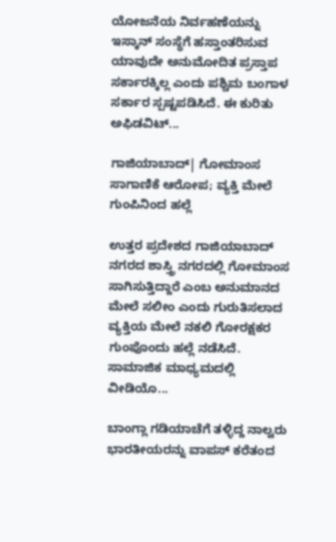ಯೋಜನೆಯ ನಿರ್ವಹಣೆಯನ್ನು ಇಸ್ಕಾನ್ ಸಂಸ್ಥೆಗೆ ಹಸ್ತಾಂತರಿಸುವ ಯಾವುದೇ ಅನುಮೋದಿತ ಪ್ರಸ್ತಾಪ ಸರ್ಕಾರಕ್ಕಿಲ್ಲ ಎಂದು ಪಶ್ಚಿಮ ಬಂಗಾಳ ಸರ್ಕಾರ ಸ್ಪಷ್ಟಪಡಿಸಿದೆ. ಈ ಕುರಿತು ಅಫಿಡವಿಟ್...

ಗಾಜಿಯಾಬಾದ್‌| ಗೋಮಾಂಸ ಸಾಗಾಣಿಕೆ ಆರೋಪ; ವ್ಯಕ್ತಿ ಮೇಲೆ ಗುಂಪಿನಿಂದ ಹಲ್ಲೆ

ಉತ್ತರ ಪ್ರದೇಶದ ಗಾಜಿಯಾಬಾದ್‌ ನಗರದ ಶಾಸ್ತ್ರಿ ನಗರದಲ್ಲಿ ಗೋಮಾಂಸ ಸಾಗಿಸುತ್ತಿದ್ದಾರೆ ಎಂಬ ಅನುಮಾನದ ಮೇಲೆ ಸಲೀಂ ಎಂದು ಗುರುತಿಸಲಾದ ವ್ಯಕ್ತಿಯ ಮೇಲೆ ನಕಲಿ ಗೋರಕ್ಷಕರ ಗುಂಪೊಂದು ಹಲ್ಲೆ ನಡೆಸಿದೆ. ಸಾಮಾಜಿಕ ಮಾಧ್ಯಮದಲ್ಲಿ ವೀಡಿಯೊ...

ಬಾಂಗ್ಲಾ ಗಡಿಯಾಚೆಗೆ ತಳ್ಳಿದ್ದ ನಾಲ್ವರು ಭಾರತೀಯರನ್ನು ವಾಪಸ್ ಕರೆತಂದ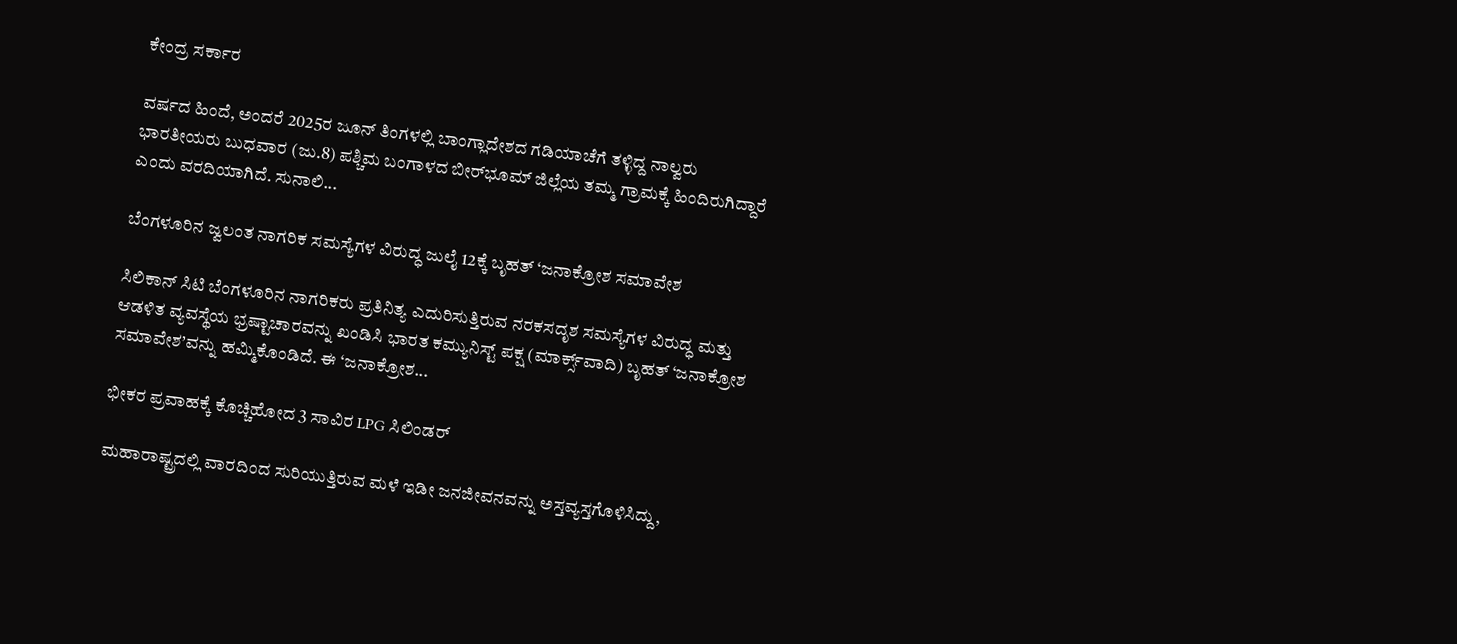ಕೇಂದ್ರ ಸರ್ಕಾರ

ವರ್ಷದ ಹಿಂದೆ, ಅಂದರೆ 2025ರ ಜೂನ್ ತಿಂಗಳಲ್ಲಿ ಬಾಂಗ್ಲಾದೇಶದ ಗಡಿಯಾಚೆಗೆ ತಳ್ಳಿದ್ದ ನಾಲ್ವರು ಭಾರತೀಯರು ಬುಧವಾರ (ಜು.8) ಪಶ್ಚಿಮ ಬಂಗಾಳದ ಬೀರ್‌ಭೂಮ್ ಜಿಲ್ಲೆಯ ತಮ್ಮ ಗ್ರಾಮಕ್ಕೆ ಹಿಂದಿರುಗಿದ್ದಾರೆ ಎಂದು ವರದಿಯಾಗಿದೆ. ಸುನಾಲಿ...

ಬೆಂಗಳೂರಿನ ಜ್ವಲಂತ ನಾಗರಿಕ ಸಮಸ್ಯೆಗಳ ವಿರುದ್ಧ ಜುಲೈ 12ಕ್ಕೆ ಬೃಹತ್ ‘ಜನಾಕ್ರೋಶ ಸಮಾವೇಶ

ಸಿಲಿಕಾನ್ ಸಿಟಿ ಬೆಂಗಳೂರಿನ ನಾಗರಿಕರು ಪ್ರತಿನಿತ್ಯ ಎದುರಿಸುತ್ತಿರುವ ನರಕಸದೃಶ ಸಮಸ್ಯೆಗಳ ವಿರುದ್ಧ ಮತ್ತು ಆಡಳಿತ ವ್ಯವಸ್ಥೆಯ ಭ್ರಷ್ಟಾಚಾರವನ್ನು ಖಂಡಿಸಿ ಭಾರತ ಕಮ್ಯುನಿಸ್ಟ್ ಪಕ್ಷ (ಮಾರ್ಕ್ಸ್‌ವಾದಿ) ಬೃಹತ್ ‘ಜನಾಕ್ರೋಶ ಸಮಾವೇಶ’ವನ್ನು ಹಮ್ಮಿಕೊಂಡಿದೆ. ಈ ‘ಜನಾಕ್ರೋಶ...

ಭೀಕರ ಪ್ರವಾಹಕ್ಕೆ ಕೊಚ್ಚಿಹೋದ 3 ಸಾವಿರ LPG ಸಿಲಿಂಡರ್

ಮಹಾರಾಷ್ಟ್ರದಲ್ಲಿ ವಾರದಿಂದ ಸುರಿಯುತ್ತಿರುವ ಮಳೆ ಇಡೀ ಜನಜೀವನವನ್ನು ಅಸ್ತವ್ಯಸ್ತಗೊಳಿಸಿದ್ದು,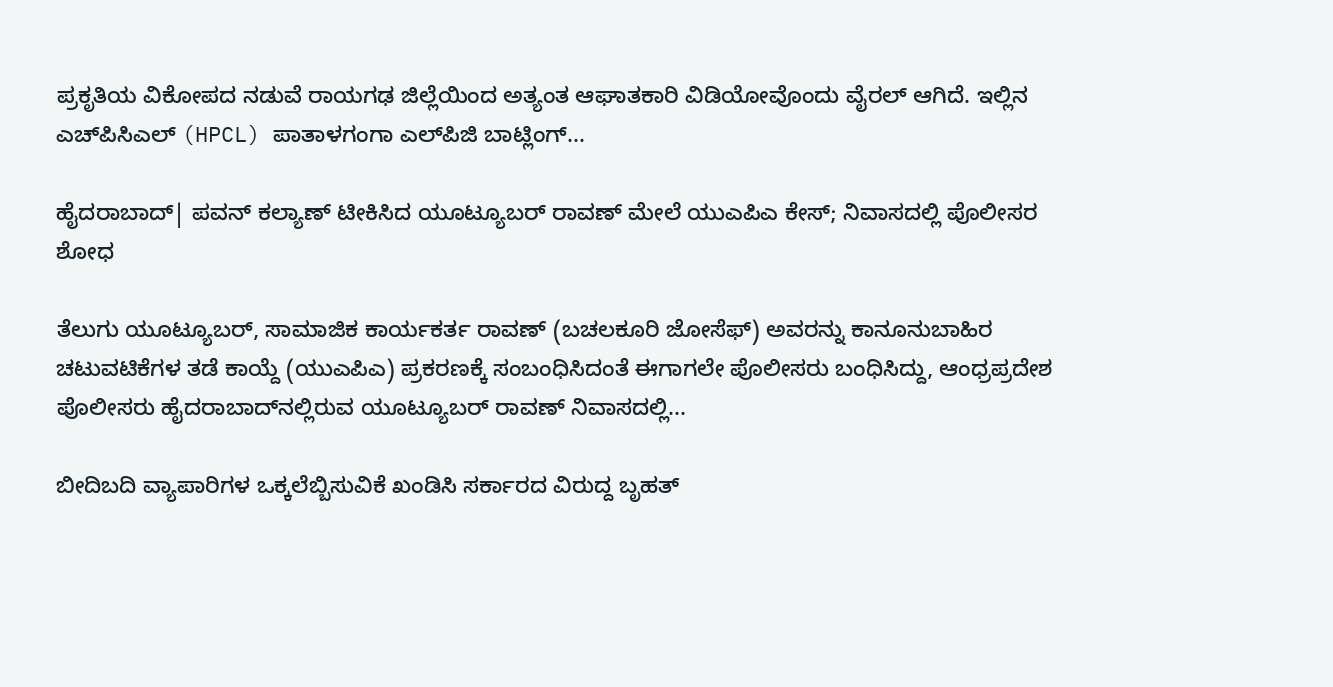ಪ್ರಕೃತಿಯ ವಿಕೋಪದ ನಡುವೆ ರಾಯಗಢ ಜಿಲ್ಲೆಯಿಂದ ಅತ್ಯಂತ ಆಘಾತಕಾರಿ ವಿಡಿಯೋವೊಂದು ವೈರಲ್ ಆಗಿದೆ. ಇಲ್ಲಿನ ಎಚ್‌ಪಿಸಿಎಲ್ (HPCL) ಪಾತಾಳಗಂಗಾ ಎಲ್‌ಪಿಜಿ ಬಾಟ್ಲಿಂಗ್...

ಹೈದರಾಬಾದ್‌| ಪವನ್‌ ಕಲ್ಯಾಣ್‌ ಟೀಕಿಸಿದ ಯೂಟ್ಯೂಬರ್ ರಾವಣ್ ಮೇಲೆ ಯುಎಪಿಎ ಕೇಸ್; ನಿವಾಸದಲ್ಲಿ ಪೊಲೀಸರ ಶೋಧ

ತೆಲುಗು ಯೂಟ್ಯೂಬರ್, ಸಾಮಾಜಿಕ ಕಾರ್ಯಕರ್ತ ರಾವಣ್‌ (ಬಚಲಕೂರಿ ಜೋಸೆಫ್) ಅವರನ್ನು ಕಾನೂನುಬಾಹಿರ ಚಟುವಟಿಕೆಗಳ ತಡೆ ಕಾಯ್ದೆ (ಯುಎಪಿಎ) ಪ್ರಕರಣಕ್ಕೆ ಸಂಬಂಧಿಸಿದಂತೆ ಈಗಾಗಲೇ ಪೊಲೀಸರು ಬಂಧಿಸಿದ್ದು, ಆಂಧ್ರಪ್ರದೇಶ ಪೊಲೀಸರು ಹೈದರಾಬಾದ್‌ನಲ್ಲಿರುವ ಯೂಟ್ಯೂಬರ್ ರಾವಣ್ ನಿವಾಸದಲ್ಲಿ...

ಬೀದಿಬದಿ ವ್ಯಾಪಾರಿಗಳ ಒಕ್ಕಲೆಬ್ಬಿಸುವಿಕೆ ಖಂಡಿಸಿ ಸರ್ಕಾರದ ವಿರುದ್ದ ಬೃಹತ್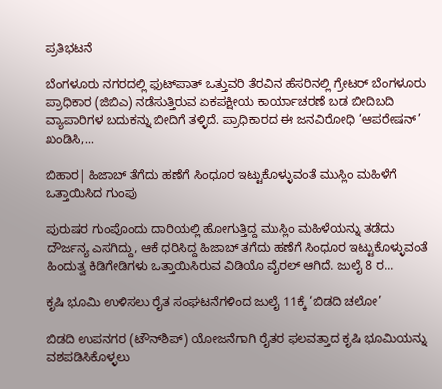ಪ್ರತಿಭಟನೆ

ಬೆಂಗಳೂರು ನಗರದಲ್ಲಿ ಫುಟ್‌ಪಾತ್ ಒತ್ತುವರಿ ತೆರವಿನ ಹೆಸರಿನಲ್ಲಿ ಗ್ರೇಟರ್ ಬೆಂಗಳೂರು ಪ್ರಾಧಿಕಾರ (ಜಿಬಿಎ) ನಡೆಸುತ್ತಿರುವ ಏಕಪಕ್ಷೀಯ ಕಾರ್ಯಾಚರಣೆ ಬಡ ಬೀದಿಬದಿ ವ್ಯಾಪಾರಿಗಳ ಬದುಕನ್ನು ಬೀದಿಗೆ ತಳ್ಳಿದೆ. ಪ್ರಾಧಿಕಾರದ ಈ ಜನವಿರೋಧಿ ‘ಆಪರೇಷನ್’ ಖಂಡಿಸಿ,...

ಬಿಹಾರ| ಹಿಜಾಬ್ ತೆಗೆದು ಹಣೆಗೆ ಸಿಂಧೂರ ಇಟ್ಟುಕೊಳ್ಳುವಂತೆ ಮುಸ್ಲಿಂ ಮಹಿಳೆಗೆ ಒತ್ತಾಯಿಸಿದ ಗುಂಪು

ಪುರುಷರ ಗುಂಪೊಂದು ದಾರಿಯಲ್ಲಿ ಹೋಗುತ್ತಿದ್ದ ಮುಸ್ಲಿಂ ಮಹಿಳೆಯನ್ನು ತಡೆದು ದೌರ್ಜನ್ಯ ಎಸಗಿದ್ದು, ಆಕೆ ಧರಿಸಿದ್ದ ಹಿಜಾಬ್ ತಗೆದು ಹಣೆಗೆ ಸಿಂಧೂರ ಇಟ್ಟುಕೊಳ್ಳುವಂತೆ ಹಿಂದುತ್ವ ಕಿಡಿಗೇಡಿಗಳು ಒತ್ತಾಯಿಸಿರುವ ವಿಡಿಯೊ ವೈರಲ್ ಆಗಿದೆ. ಜುಲೈ 8 ರ...

ಕೃಷಿ ಭೂಮಿ ಉಳಿಸಲು ರೈತ ಸಂಘಟನೆಗಳಿಂದ ಜುಲೈ 11ಕ್ಕೆ ‘ಬಿಡದಿ ಚಲೋ’

ಬಿಡದಿ ಉಪನಗರ (ಟೌನ್‌ಶಿಪ್) ಯೋಜನೆಗಾಗಿ ರೈತರ ಫಲವತ್ತಾದ ಕೃಷಿ ಭೂಮಿಯನ್ನು ವಶಪಡಿಸಿಕೊಳ್ಳಲು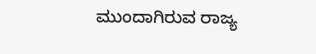ಮುಂದಾಗಿರುವ ರಾಜ್ಯ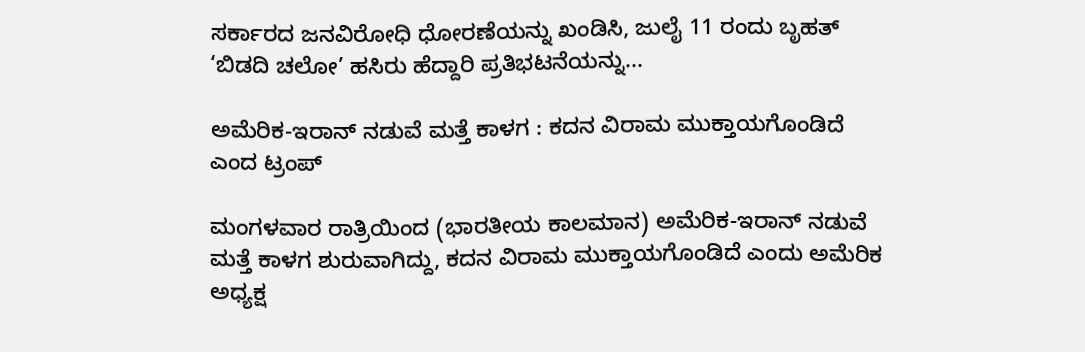ಸರ್ಕಾರದ ಜನವಿರೋಧಿ ಧೋರಣೆಯನ್ನು ಖಂಡಿಸಿ, ಜುಲೈ 11 ರಂದು ಬೃಹತ್ ‘ಬಿಡದಿ ಚಲೋ’ ಹಸಿರು ಹೆದ್ದಾರಿ ಪ್ರತಿಭಟನೆಯನ್ನು...

ಅಮೆರಿಕ-ಇರಾನ್ ನಡುವೆ ಮತ್ತೆ ಕಾಳಗ : ಕದನ ವಿರಾಮ ಮುಕ್ತಾಯಗೊಂಡಿದೆ ಎಂದ ಟ್ರಂಪ್

ಮಂಗಳವಾರ ರಾತ್ರಿಯಿಂದ (ಭಾರತೀಯ ಕಾಲಮಾನ) ಅಮೆರಿಕ-ಇರಾನ್ ನಡುವೆ ಮತ್ತೆ ಕಾಳಗ ಶುರುವಾಗಿದ್ದು, ಕದನ ವಿರಾಮ ಮುಕ್ತಾಯಗೊಂಡಿದೆ ಎಂದು ಅಮೆರಿಕ ಅಧ್ಯಕ್ಷ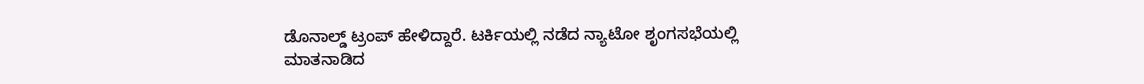ಡೊನಾಲ್ಡ್ ಟ್ರಂಪ್ ಹೇಳಿದ್ದಾರೆ. ಟರ್ಕಿಯಲ್ಲಿ ನಡೆದ ನ್ಯಾಟೋ ಶೃಂಗಸಭೆಯಲ್ಲಿ ಮಾತನಾಡಿದ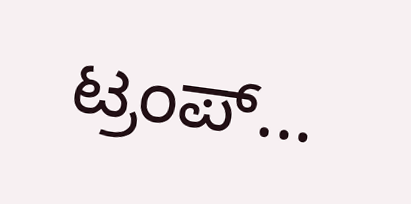ಟ್ರಂಪ್...